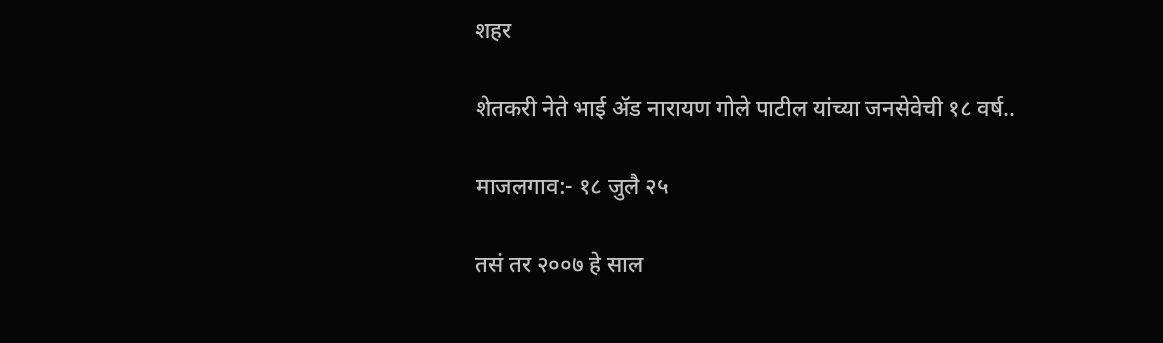शहर

शेतकरी नेते भाई ॲड नारायण गोले पाटील यांच्या जनसेवेची १८ वर्ष..

माजलगाव:- १८ जुलै २५

तसं तर २००७ हे साल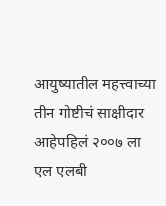आयुष्यातील महत्त्वाच्या तीन गोष्टीचं साक्षीदार आहेपहिलं २००७ ला एल एलबी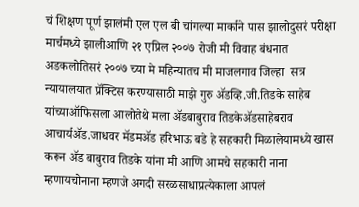चं शिक्षण पूर्ण झालंमी एल एल बी चांगल्या मार्काने पास झालोदुसरं परीक्षा मार्चमध्ये झालीआणि २१ एप्रिल २००७ रोजी मी विवाह बंधनात अडकलोतिसरं २००७ च्या मे महिन्यातच मी माजलगाव जिल्हा  सत्र न्यायालयात प्रॅक्टिस करण्यासाठी माझे गुरु ॲडव्हि.जी.तिडके साहेब यांच्याऑफिसला आलोतेथे मला ॲडबाबुराव तिडकेॲडसाहेबराव आचार्यॲड.जाधवर मॅडमॲड हरिभाऊ बडे हे सहकारी मिळालेयामध्ये खास करून ॲड बाबुराव तिडके यांना मी आणि आमचे सहकारी नाना म्हणायचोनाना म्हणजे अगदी सरळसाधाप्रत्येकाला आपलं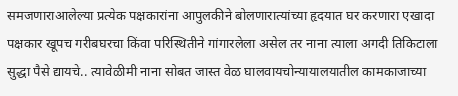समजणाराआलेल्या प्रत्येक पक्षकारांना आपुलकीने बोलणारात्यांच्या हृदयात घर करणारा एखादा पक्षकार खूपच गरीबघरचा किंवा परिस्थितीने गांगारलेला असेल तर नाना त्याला अगदी तिकिटाला सुद्धा पैसे द्यायचे.. त्यावेळीमी नाना सोबत जास्त वेळ घालवायचोन्यायालयातील कामकाजाच्या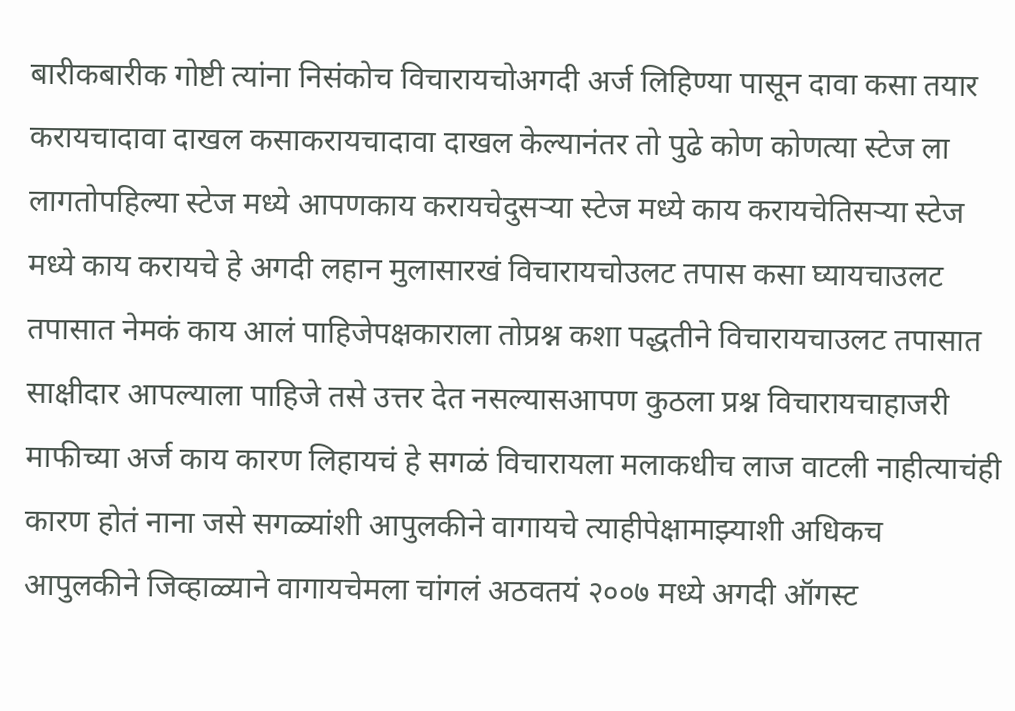बारीकबारीक गोष्टी त्यांना निसंकोच विचारायचोअगदी अर्ज लिहिण्या पासून दावा कसा तयार करायचादावा दाखल कसाकरायचादावा दाखल केल्यानंतर तो पुढे कोण कोणत्या स्टेज ला लागतोपहिल्या स्टेज मध्ये आपणकाय करायचेदुसऱ्या स्टेज मध्ये काय करायचेतिसऱ्या स्टेज मध्ये काय करायचे हे अगदी लहान मुलासारखं विचारायचोउलट तपास कसा घ्यायचाउलट तपासात नेमकं काय आलं पाहिजेपक्षकाराला तोप्रश्न कशा पद्धतीने विचारायचाउलट तपासात साक्षीदार आपल्याला पाहिजे तसे उत्तर देत नसल्यासआपण कुठला प्रश्न विचारायचाहाजरी माफीच्या अर्ज काय कारण लिहायचं हे सगळं विचारायला मलाकधीच लाज वाटली नाहीत्याचंही कारण होतं नाना जसे सगळ्यांशी आपुलकीने वागायचे त्याहीपेक्षामाझ्याशी अधिकच आपुलकीने जिव्हाळ्याने वागायचेमला चांगलं अठवतयं २००७ मध्ये अगदी ऑगस्ट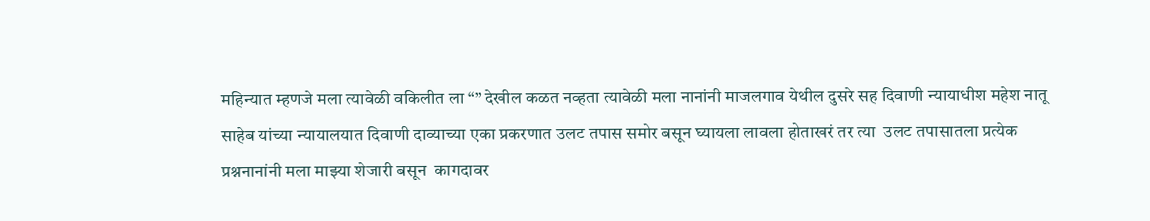महिन्यात म्हणजे मला त्यावेळी वकिलीत ला “” देखील कळत नव्हता त्यावेळी मला नानांनी माजलगाव येथील दुसरे सह दिवाणी न्यायाधीश महेश नातू साहेब यांच्या न्यायालयात दिवाणी दाव्याच्या एका प्रकरणात उलट तपास समोर बसून घ्यायला लावला होताखरं तर त्या  उलट तपासातला प्रत्येक प्रश्ननानांनी मला माझ्या शेजारी बसून  कागदावर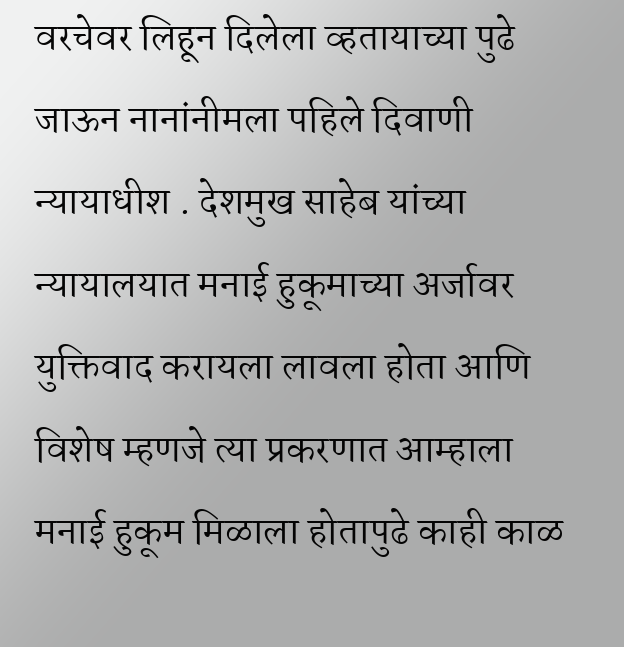वरचेवर लिहून दिलेला व्हतायाच्या पुढे जाऊन नानांनीमला पहिले दिवाणी न्यायाधीश . देशमुख साहेब यांच्या न्यायालयात मनाई हुकूमाच्या अर्जावर युक्तिवाद करायला लावला होता आणि विशेष म्हणजे त्या प्रकरणात आम्हाला  मनाई हुकूम मिळाला होतापुढे काही काळ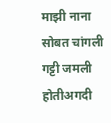माझी नाना सोबत चांगली गट्टी जमली होतीअगदी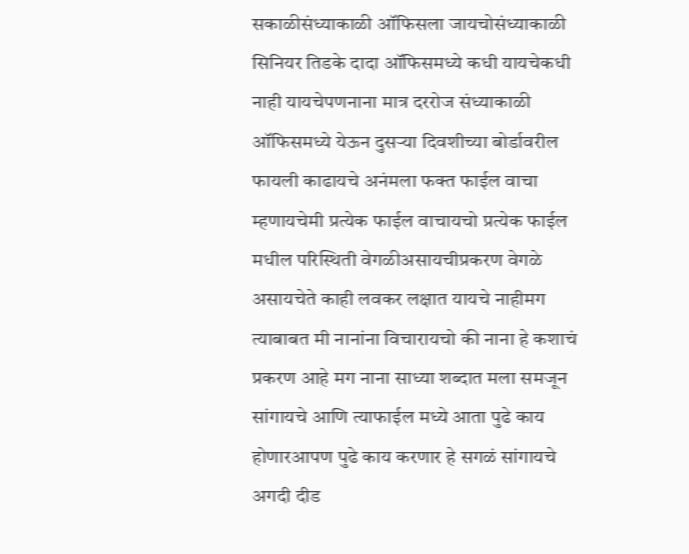सकाळीसंध्याकाळी ऑफिसला जायचोसंध्याकाळी सिनियर तिडके दादा ऑफिसमध्ये कधी यायचेकधी नाही यायचेपणनाना मात्र दररोज संध्याकाळी ऑफिसमध्ये येऊन दुसऱ्या दिवशीच्या बोर्डावरील फायली काढायचे अनंमला फक्त फाईल वाचा म्हणायचेमी प्रत्येक फाईल वाचायचो प्रत्येक फाईल मधील परिस्थिती वेगळीअसायचीप्रकरण वेगळे असायचेते काही लवकर लक्षात यायचे नाहीमग त्याबाबत मी नानांना विचारायचो की नाना हे कशाचं प्रकरण आहे मग नाना साध्या शब्दात मला समजून सांगायचे आणि त्याफाईल मध्ये आता पुढे काय होणारआपण पुढे काय करणार हे सगळं सांगायचे अगदी दीड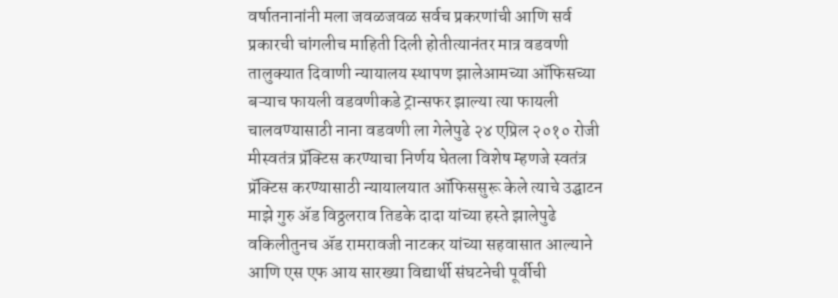वर्षातनानांनी मला जवळजवळ सर्वच प्रकरणांची आणि सर्व प्रकारची चांगलीच माहिती दिली होतीत्यानंतर मात्र वडवणी तालुक्यात दिवाणी न्यायालय स्थापण झालेआमच्या ऑफिसच्या बऱ्याच फायली वडवणीकडे ट्रान्सफर झाल्या त्या फायली चालवण्यासाठी नाना वडवणी ला गेलेपुढे २४ एप्रिल २०१० रोजी मीस्वतंत्र प्रॅक्टिस करण्याचा निर्णय घेतला विशेष म्हणजे स्वतंत्र प्रॅक्टिस करण्यासाठी न्यायालयात ऑफिससुरू केले त्याचे उद्घाटन माझे गुरु ॲड विठ्ठलराव तिडके दादा यांच्या हस्ते झालेपुढे वकिलीतुनच ॲड रामरावजी नाटकर यांच्या सहवासात आल्याने आणि एस एफ आय सारख्या विद्यार्थी संघटनेची पूर्वीची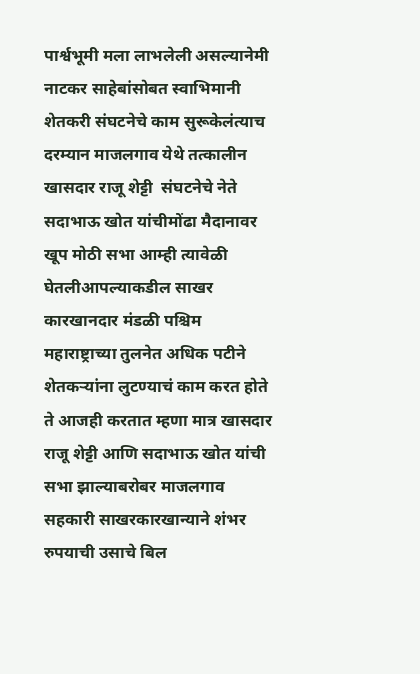पार्श्वभूमी मला लाभलेली असल्यानेमी नाटकर साहेबांसोबत स्वाभिमानी शेतकरी संघटनेचे काम सुरूकेलंत्याच दरम्यान माजलगाव येथे तत्कालीन खासदार राजू शेट्टी  संघटनेचे नेते सदाभाऊ खोत यांचीमोंढा मैदानावर खूप मोठी सभा आम्ही त्यावेळी घेतलीआपल्याकडील साखर कारखानदार मंडळी पश्चिम महाराष्ट्राच्या तुलनेत अधिक पटीने शेतकऱ्यांना लुटण्याचं काम करत होते ते आजही करतात म्हणा मात्र खासदार राजू शेट्टी आणि सदाभाऊ खोत यांची सभा झाल्याबरोबर माजलगाव सहकारी साखरकारखान्याने शंभर रुपयाची उसाचे बिल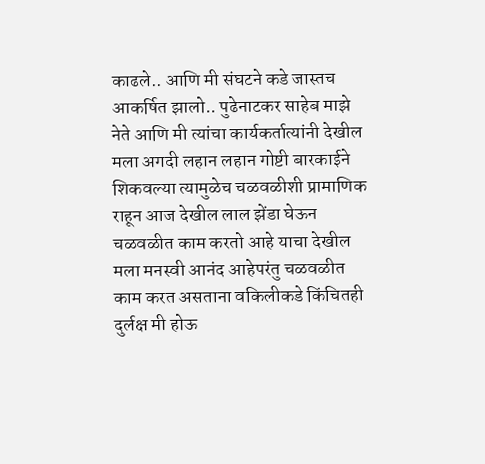काढले.. आणि मी संघटने कडे जास्तच आकर्षित झालो.. पुढेनाटकर साहेब माझे नेते आणि मी त्यांचा कार्यकर्तात्यांनी देखील मला अगदी लहान लहान गोष्टी बारकाईने शिकवल्या त्यामुळेच चळवळीशी प्रामाणिक राहून आज देखील लाल झेंडा घेऊन चळवळीत काम करतो आहे याचा देखील मला मनस्वी आनंद आहेपरंतु चळवळीत काम करत असताना वकिलीकडे किंचितही दुर्लक्ष मी होऊ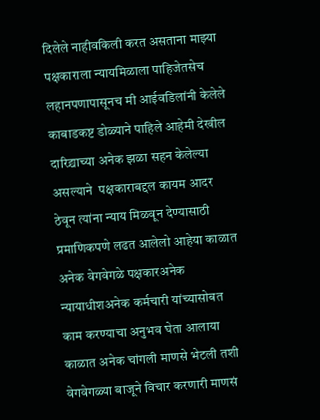दिलेले नाहीवकिली करत असताना माझ्या पक्षकाराला न्यायमिळाला पाहिजेतसेच लहानपणापासूनच मी आईवडिलांनी केलेले काबाडकष्ट डोळ्याने पाहिले आहेमी देखील दारिद्र्याच्या अनेक झळा सहन केलेल्या असल्याने  पक्षकाराबद्दल कायम आदर ठेवून त्यांना न्याय मिळवून देण्यासाठी प्रमाणिकपणे लढत आलेलो आहेया काळात अनेक वेगवेगळे पक्षकारअनेक न्यायाधीशअनेक कर्मचारी यांच्यासोबत काम करण्याचा अनुभव घेता आलाया काळात अनेक चांगली माणसे भेटली तशी वेगवेगळ्या बाजूने विचार करणारी माणसं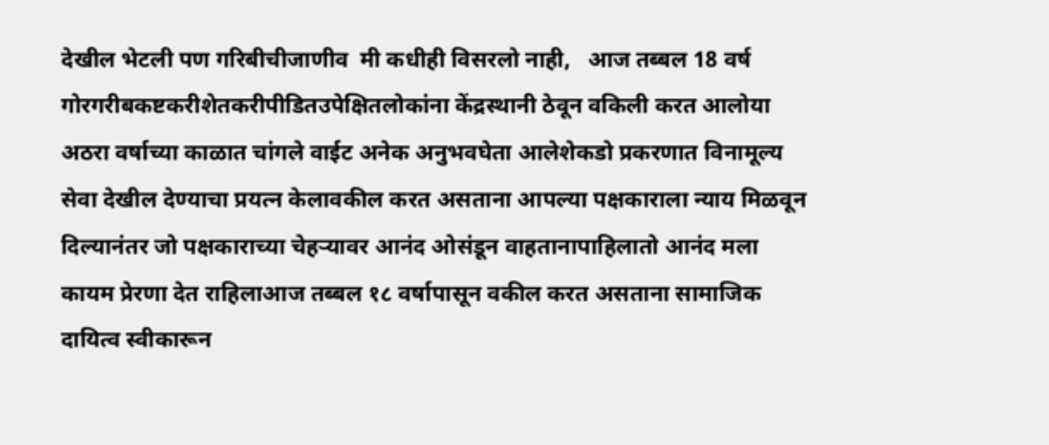देखील भेटली पण गरिबीचीजाणीव  मी कधीही विसरलो नाही,   आज तब्बल 18 वर्ष गोरगरीबकष्टकरीशेतकरीपीडितउपेक्षितलोकांना केंद्रस्थानी ठेवून वकिली करत आलोया अठरा वर्षाच्या काळात चांगले वाईट अनेक अनुभवघेता आलेशेकडो प्रकरणात विनामूल्य सेवा देखील देण्याचा प्रयत्न केलावकील करत असताना आपल्या पक्षकाराला न्याय मिळवून दिल्यानंतर जो पक्षकाराच्या चेहऱ्यावर आनंद ओसंडून वाहतानापाहिलातो आनंद मला कायम प्रेरणा देत राहिलाआज तब्बल १८ वर्षापासून वकील करत असताना सामाजिक दायित्व स्वीकारून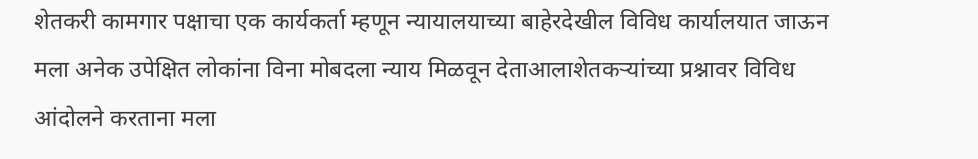शेतकरी कामगार पक्षाचा एक कार्यकर्ता म्हणून न्यायालयाच्या बाहेरदेखील विविध कार्यालयात जाऊन मला अनेक उपेक्षित लोकांना विना मोबदला न्याय मिळवून देताआलाशेतकऱ्यांच्या प्रश्नावर विविध आंदोलने करताना मला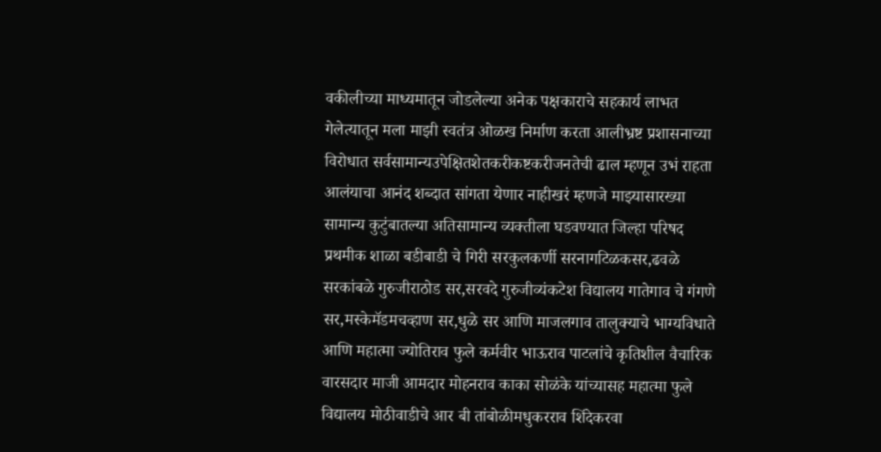वकीलीच्या माध्यमातून जोडलेल्या अनेक पक्षकाराचे सहकार्य लाभत गेले‌त्यातून मला माझी स्वतंत्र ओळख निर्माण करता आलीभ्रष्ट प्रशासनाच्या विरोधात सर्वसामान्यउपेक्षितशेतकरीकष्टकरीजनतेची ढाल म्हणून उभं राहता आलंयाचा आनंद शब्दात सांगता येणार नाहीखरं म्हणजे माझ्यासारख्या सामान्य कुटुंबातल्या अतिसामान्य व्यक्तीला घडवण्यात जिल्हा परिषद प्रथमीक शाळा बडीबाडी चे गिरी सरकुलकर्णी सरनागटिळकसर,ढवळे सरकांबळे गुरुजीराठोड सर,सरवदे गुरुजीव्यंकटेश विद्यालय गातेगाव चे गंगणे सर,मस्केमॅडमचव्हाण सर,धुळे सर आणि माजलगाव तालुक्याचे भाग्यविधाते आणि महात्मा ज्योतिराव फुले कर्मवीर भाऊराव पाटलांचे कृतिशील वैचारिक वारसदार माजी आमदार मोहनराव काका सोळंके यांच्यासह महात्मा फुले विद्यालय मोठीवाडीचे आर बी तांबोळीमधुकरराव शिंदेकरवा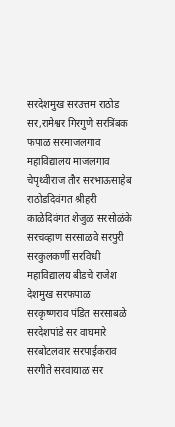सरदेशमुख सरउत्तम राठोड सर,रामेश्वर गिरगुणे सरत्रिंबक फपाळ सरमाजलगाव महाविद्यालय माजलगाव चेपृथ्वीराज तौर सरभाऊसाहेब राठोडदिवंगत श्रीहरी काळेदिवंगत शेजुळ सरसोळंके सरचव्हाण सरसाळवे सरपुरी सरकुलकर्णी सरविधी महाविद्यालय बीडचे राजेश देशमुख सरफपाळ सरकृष्णराव पंडित सरसाबळे सरदेशपांडे सर वाघमारे सरबोटलवार सरपाईकराव सरगीते सरवायाळ सर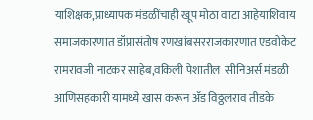याशिक्षक,प्राध्यापक मंडळींचाही खूप मोठा वाटा आहेयाशिवाय समाजकारणात डॉप्रासंतोष रणखांबसरराजकारणात एडवोकेट रामरावजी नाटकर साहेब,वकिली पेशातील  सीनिअर्स मंडळी आणिसहकारी यामध्ये खास करून ॲड विठ्ठलराव तीडके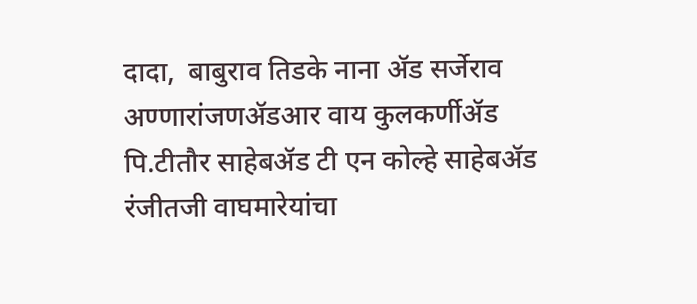दादा,  बाबुराव तिडके नाना ॲड सर्जेराव अण्णारांजणॲडआर वाय कुलकर्णीॲड पि.टीतौर साहेबॲड टी एन कोल्हे साहेबॲड रंजीतजी वाघमारेयांचा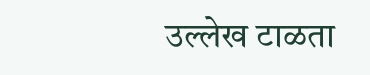उल्लेख टाळता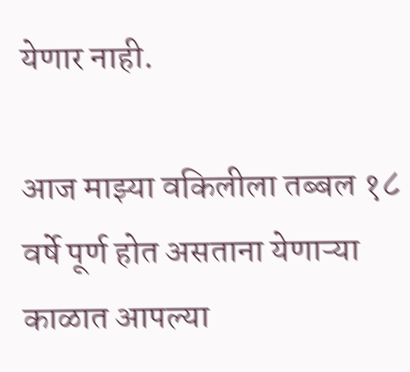येणार नाही.

आज माझ्या वकिलीला तब्बल १८ वर्षे पूर्ण होत असताना येणाऱ्या काळात आपल्या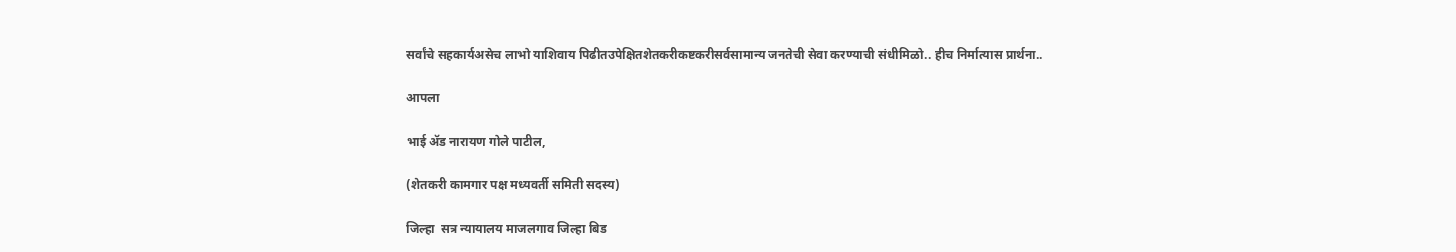सर्वांचे सहकार्यअसेच लाभो याशिवाय पिढीतउपेक्षितशेतकरीकष्टकरीसर्वसामान्य जनतेची सेवा करण्याची संधीमिळो.. हीच निर्मात्यास प्रार्थना..

आपला

भाई ॲड नारायण गोले पाटील,

(शेतकरी कामगार पक्ष मध्यवर्ती समिती सदस्य)

जिल्हा  सत्र न्यायालय माजलगाव जिल्हा बिड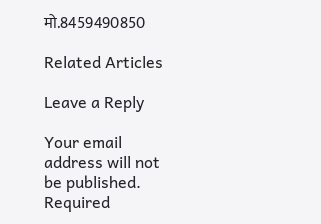मो.8459490850

Related Articles

Leave a Reply

Your email address will not be published. Required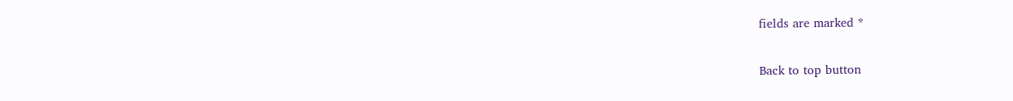fields are marked *

Back to top button